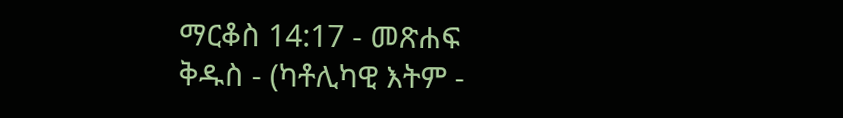ማርቆስ 14:17 - መጽሐፍ ቅዱስ - (ካቶሊካዊ እትም -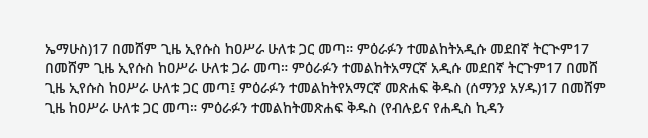ኤማሁስ)17 በመሸም ጊዜ ኢየሱስ ከዐሥራ ሁለቱ ጋር መጣ። ምዕራፉን ተመልከትአዲሱ መደበኛ ትርጒም17 በመሸም ጊዜ ኢየሱስ ከዐሥራ ሁለቱ ጋራ መጣ። ምዕራፉን ተመልከትአማርኛ አዲሱ መደበኛ ትርጉም17 በመሸ ጊዜ ኢየሱስ ከዐሥራ ሁለቱ ጋር መጣ፤ ምዕራፉን ተመልከትየአማርኛ መጽሐፍ ቅዱስ (ሰማንያ አሃዱ)17 በመሸም ጊዜ ከዐሥራ ሁለቱ ጋር መጣ። ምዕራፉን ተመልከትመጽሐፍ ቅዱስ (የብሉይና የሐዲስ ኪዳን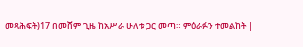መጻሕፍት)17 በመሸም ጊዜ ከአሥራ ሁለቱ ጋር መጣ። ምዕራፉን ተመልከት |